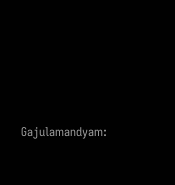Gajulamandyam: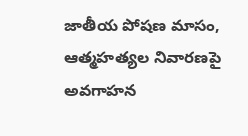జాతీయ పోషణ మాసం, ఆత్మహత్యల నివారణపై అవగాహన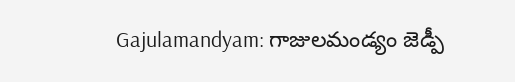Gajulamandyam: గాజులమండ్యం జెడ్పీ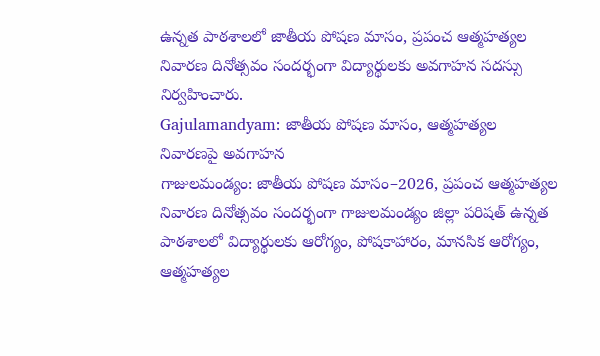ఉన్నత పాఠశాలలో జాతీయ పోషణ మాసం, ప్రపంచ ఆత్మహత్యల నివారణ దినోత్సవం సందర్భంగా విద్యార్థులకు అవగాహన సదస్సు నిర్వహించారు.
Gajulamandyam: జాతీయ పోషణ మాసం, ఆత్మహత్యల నివారణపై అవగాహన
గాజులమండ్యం: జాతీయ పోషణ మాసం–2026, ప్రపంచ ఆత్మహత్యల నివారణ దినోత్సవం సందర్భంగా గాజులమండ్యం జిల్లా పరిషత్ ఉన్నత పాఠశాలలో విద్యార్థులకు ఆరోగ్యం, పోషకాహారం, మానసిక ఆరోగ్యం, ఆత్మహత్యల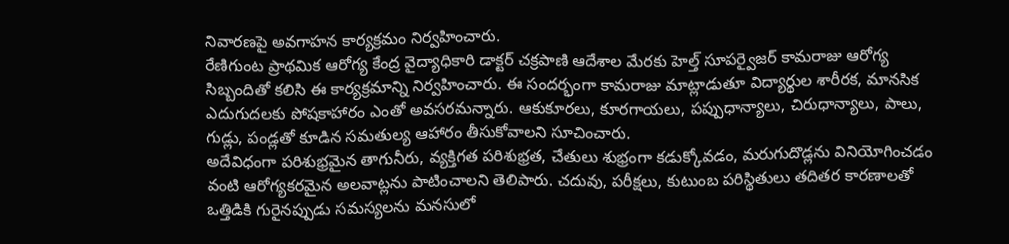నివారణపై అవగాహన కార్యక్రమం నిర్వహించారు.
రేణిగుంట ప్రాథమిక ఆరోగ్య కేంద్ర వైద్యాధికారి డాక్టర్ చక్రపాణి ఆదేశాల మేరకు హెల్త్ సూపర్వైజర్ కామరాజు ఆరోగ్య సిబ్బందితో కలిసి ఈ కార్యక్రమాన్ని నిర్వహించారు. ఈ సందర్భంగా కామరాజు మాట్లాడుతూ విద్యార్థుల శారీరక, మానసిక ఎదుగుదలకు పోషకాహారం ఎంతో అవసరమన్నారు. ఆకుకూరలు, కూరగాయలు, పప్పుధాన్యాలు, చిరుధాన్యాలు, పాలు, గుడ్లు, పండ్లతో కూడిన సమతుల్య ఆహారం తీసుకోవాలని సూచించారు.
అదేవిధంగా పరిశుభ్రమైన తాగునీరు, వ్యక్తిగత పరిశుభ్రత, చేతులు శుభ్రంగా కడుక్కోవడం, మరుగుదొడ్లను వినియోగించడం వంటి ఆరోగ్యకరమైన అలవాట్లను పాటించాలని తెలిపారు. చదువు, పరీక్షలు, కుటుంబ పరిస్థితులు తదితర కారణాలతో ఒత్తిడికి గురైనప్పుడు సమస్యలను మనసులో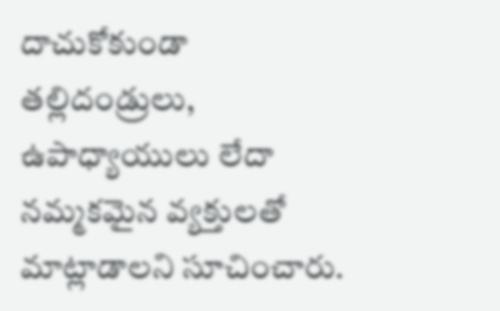దాచుకోకుండా తల్లిదండ్రులు, ఉపాధ్యాయులు లేదా నమ్మకమైన వ్యక్తులతో మాట్లాడాలని సూచించారు.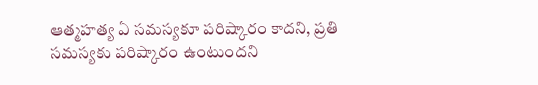ఆత్మహత్య ఏ సమస్యకూ పరిష్కారం కాదని, ప్రతి సమస్యకు పరిష్కారం ఉంటుందని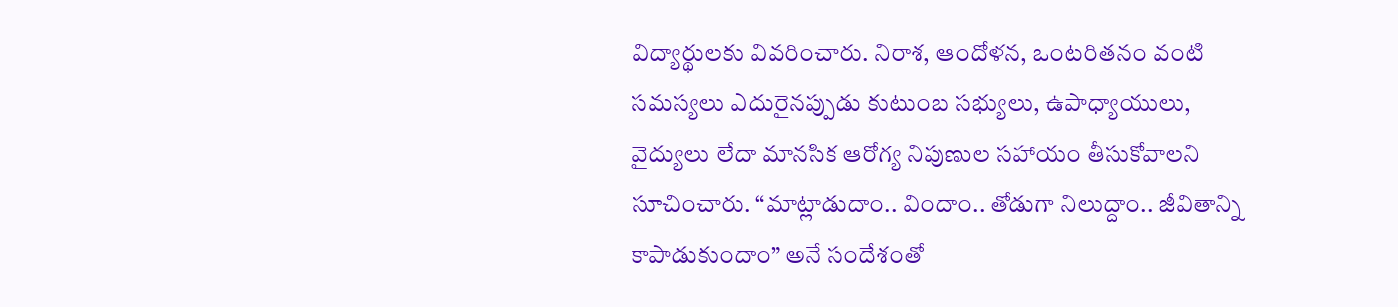విద్యార్థులకు వివరించారు. నిరాశ, ఆందోళన, ఒంటరితనం వంటి సమస్యలు ఎదురైనప్పుడు కుటుంబ సభ్యులు, ఉపాధ్యాయులు, వైద్యులు లేదా మానసిక ఆరోగ్య నిపుణుల సహాయం తీసుకోవాలని సూచించారు. “మాట్లాడుదాం.. విందాం.. తోడుగా నిలుద్దాం.. జీవితాన్ని కాపాడుకుందాం” అనే సందేశంతో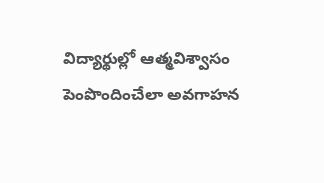విద్యార్థుల్లో ఆత్మవిశ్వాసం పెంపొందించేలా అవగాహన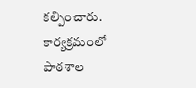కల్పించారు.
కార్యక్రమంలో పాఠశాల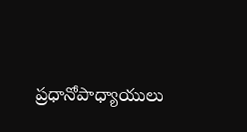ప్రధానోపాధ్యాయులు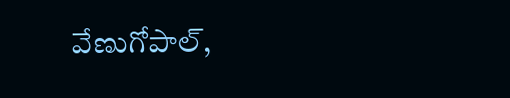వేణుగోపాల్,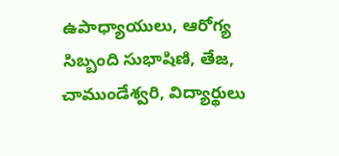ఉపాధ్యాయులు, ఆరోగ్య సిబ్బంది సుభాషిణి, తేజ, చాముండేశ్వరి, విద్యార్థులు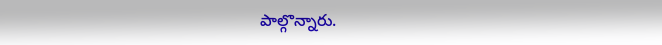పాల్గొన్నారు.